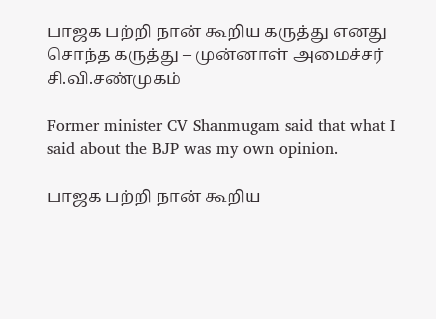பாஜக பற்றி நான் கூறிய கருத்து எனது சொந்த கருத்து – முன்னாள் அமைச்சர் சி.வி.சண்முகம்

Former minister CV Shanmugam said that what I said about the BJP was my own opinion.

பாஜக பற்றி நான் கூறிய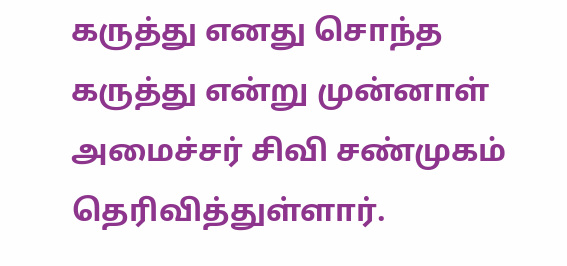கருத்து எனது சொந்த கருத்து என்று முன்னாள் அமைச்சர் சிவி சண்முகம் தெரிவித்துள்ளார்.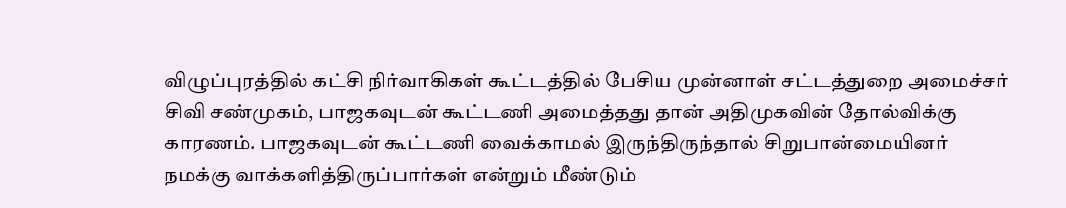விழுப்புரத்தில் கட்சி நிர்வாகிகள் கூட்டத்தில் பேசிய முன்னாள் சட்டத்துறை அமைச்சர் சிவி சண்முகம், பாஜகவுடன் கூட்டணி அமைத்தது தான் அதிமுகவின் தோல்விக்கு காரணம். பாஜகவுடன் கூட்டணி வைக்காமல் இருந்திருந்தால் சிறுபான்மையினர் நமக்கு வாக்களித்திருப்பார்கள் என்றும் மீண்டும்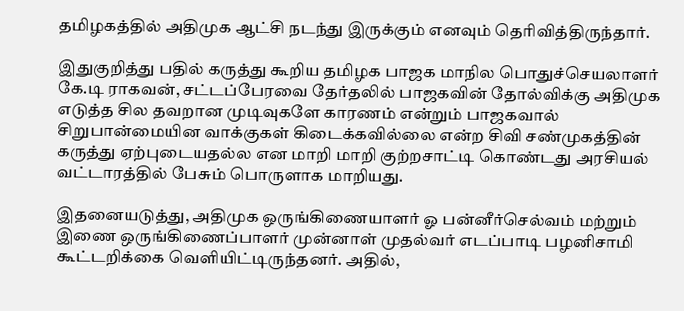தமிழகத்தில் அதிமுக ஆட்சி நடந்து இருக்கும் எனவும் தெரிவித்திருந்தார்.

இதுகுறித்து பதில் கருத்து கூறிய தமிழக பாஜக மாநில பொதுச்செயலாளர் கே.டி ராகவன், சட்டப்பேரவை தேர்தலில் பாஜகவின் தோல்விக்கு அதிமுக எடுத்த சில தவறான முடிவுகளே காரணம் என்றும் பாஜகவால் சிறுபான்மையின வாக்குகள் கிடைக்கவில்லை என்ற சிவி சண்முகத்தின் கருத்து ஏற்புடையதல்ல என மாறி மாறி குற்றசாட்டி கொண்டது அரசியல் வட்டாரத்தில் பேசும் பொருளாக மாறியது.

இதனையடுத்து, அதிமுக ஒருங்கிணையாளர் ஓ பன்னீர்செல்வம் மற்றும் இணை ஒருங்கிணைப்பாளர் முன்னாள் முதல்வர் எடப்பாடி பழனிசாமி கூட்டறிக்கை வெளியிட்டிருந்தனர். அதில்,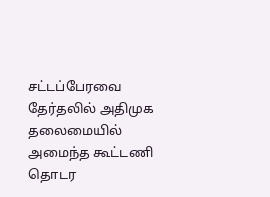சட்டப்பேரவை தேர்தலில் அதிமுக தலைமையில் அமைந்த கூட்டணி தொடர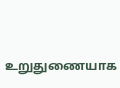உறுதுணையாக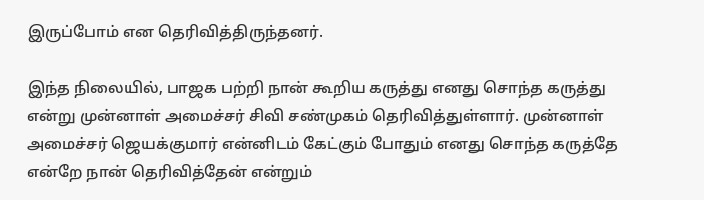இருப்போம் என தெரிவித்திருந்தனர்.

இந்த நிலையில், பாஜக பற்றி நான் கூறிய கருத்து எனது சொந்த கருத்து என்று முன்னாள் அமைச்சர் சிவி சண்முகம் தெரிவித்துள்ளார். முன்னாள் அமைச்சர் ஜெயக்குமார் என்னிடம் கேட்கும் போதும் எனது சொந்த கருத்தே என்றே நான் தெரிவித்தேன் என்றும்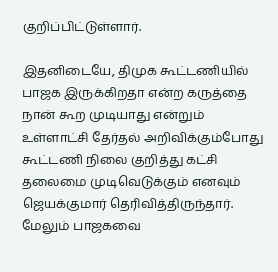குறிப்பிட்டுள்ளார்.

இதனிடையே, திமுக கூட்டணியில் பாஜக இருக்கிறதா என்ற கருத்தை நான் கூற முடியாது என்றும் உள்ளாட்சி தேர்தல் அறிவிக்கும்போது கூட்டணி நிலை குறித்து கட்சி தலைமை முடிவெடுக்கும் எனவும் ஜெயக்குமார் தெரிவித்திருந்தார். மேலும் பாஜகவை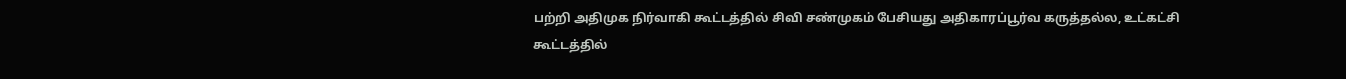பற்றி அதிமுக நிர்வாகி கூட்டத்தில் சிவி சண்முகம் பேசியது அதிகாரப்பூர்வ கருத்தல்ல, உட்கட்சி கூட்டத்தில்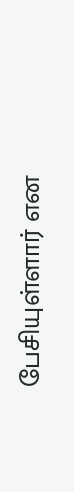பேசியுள்ளார் என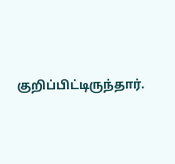குறிப்பிட்டிருந்தார்.